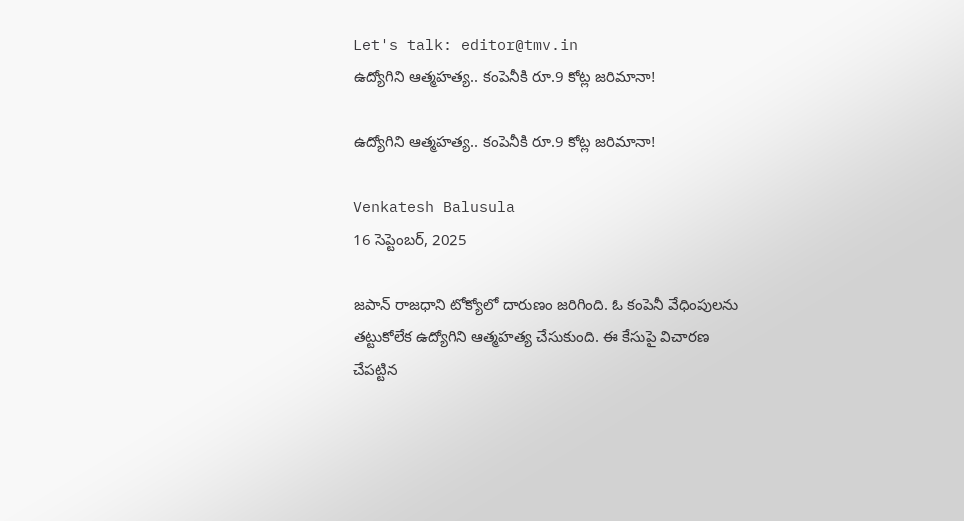Let's talk: editor@tmv.in
ఉద్యోగిని ఆత్మహత్య.. కంపెనీకి రూ.9 కోట్ల జరిమానా!

ఉద్యోగిని ఆత్మహత్య.. కంపెనీకి రూ.9 కోట్ల జరిమానా!

Venkatesh Balusula
16 సెప్టెంబర్, 2025

జపాన్ రాజధాని టోక్యోలో దారుణం జరిగింది. ఓ కంపెనీ వేధింపులను తట్టుకోలేక ఉద్యోగిని ఆత్మహత్య చేసుకుంది. ఈ కేసుపై విచారణ చేపట్టిన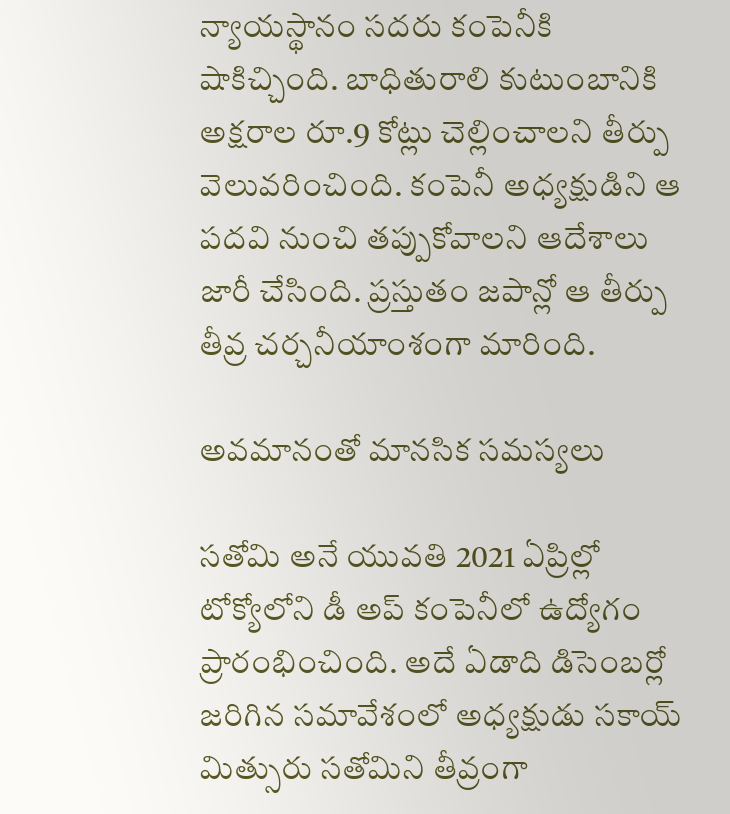న్యాయస్థానం సదరు కంపెనీకి షాకిచ్చింది. బాధితురాలి కుటుంబానికి అక్షరాల రూ.9 కోట్లు చెల్లించాలని తీర్పు వెలువరించింది. కంపెనీ అధ్యక్షుడిని ఆ పదవి నుంచి తప్పుకోవాలని ఆదేశాలు జారీ చేసింది. ప్రస్తుతం జపాన్లో ఆ తీర్పు తీవ్ర చర్చనీయాంశంగా మారింది.

అవమానంతో మానసిక సమస్యలు

సతోమి అనే యువతి 2021 ఏప్రిల్లో టోక్యోలోని డీ అప్ కంపెనీలో ఉద్యోగం ప్రారంభించింది. అదే ఏడాది డిసెంబర్లో జరిగిన సమావేశంలో అధ్యక్షుడు సకాయ్ మిత్సురు సతోమిని తీవ్రంగా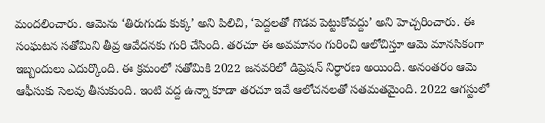మందలించారు. ఆమెను ‘తిరుగుడు కుక్క’ అని పిలిచి, ‘పెద్దలతో గొడవ పెట్టుకోవద్దు’ అని హెచ్చరించారు. ఈ సంఘటన సతోమిని తీవ్ర ఆవేదనకు గురి చేసింది. తరచూ ఈ అవమానం గురించి ఆలోచిస్తూ ఆమె మానసికంగా ఇబ్బందులు ఎదుర్కొంది. ఈ క్రమంలో సతోమికి 2022 జనవరిలో డిప్రెషన్ నిర్ధారణ అయింది. అనంతరం ఆమె ఆఫీసుకు సెలవు తీసుకుంది. ఇంటి వద్ద ఉన్నా కూడా తరచూ ఇవే ఆలోచనలతో సతమతమైంది. 2022 ఆగస్టులో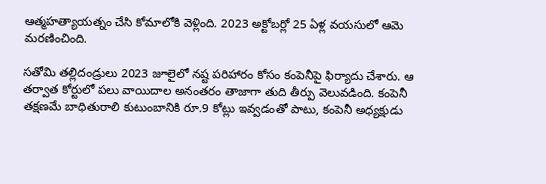ఆత్మహత్యాయత్నం చేసి కోమాలోకి వెళ్లింది. 2023 అక్టోబర్లో 25 ఏళ్ల వయసులో ఆమె మరణించింది.

సతోమి తల్లిదండ్రులు 2023 జూలైలో నష్ట పరిహారం కోసం కంపెనీపై ఫిర్యాదు చేశారు. ఆ తర్వాత కోర్టులో పలు వాయిదాల అనంతరం తాజాగా తుది తీర్పు వెలువడింది. కంపెనీ తక్షణమే బాధితురాలి కుటుంబానికి రూ.9 కోట్లు ఇవ్వడంతో పాటు, కంపెనీ అధ్యక్షుడు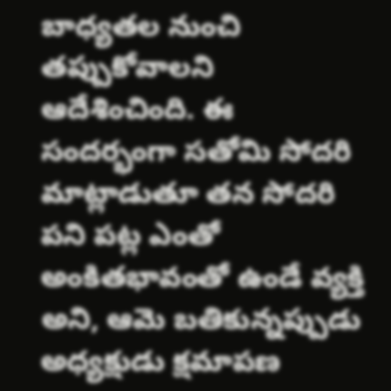బాధ్యతల నుంచి తప్పుకోవాలని ఆదేశించింది. ఈ సందర్భంగా సతోమి సోదరి మాట్లాడుతూ తన సోదరి పని పట్ల ఎంతో అంకితభావంతో ఉండే వ్యక్తి అని, ఆమె బతికున్నప్పుడు అధ్యక్షుడు క్షమాపణ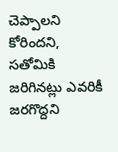చెప్పాలని కోరిందని, సతోమికి జరిగినట్లు ఎవరికీ జరగొద్దని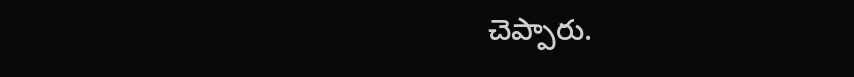చెప్పారు.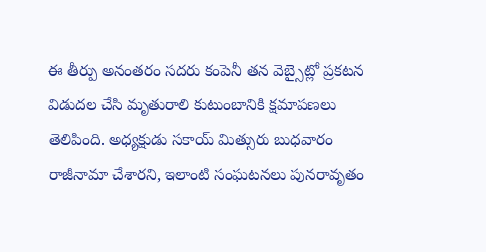ఈ తీర్పు అనంతరం సదరు కంపెనీ తన వెబ్సైట్లో ప్రకటన విడుదల చేసి మృతురాలి కుటుంబానికి క్షమాపణలు తెలిపింది. అధ్యక్షుడు సకాయ్ మిత్సురు బుధవారం రాజీనామా చేశారని, ఇలాంటి సంఘటనలు పునరావృతం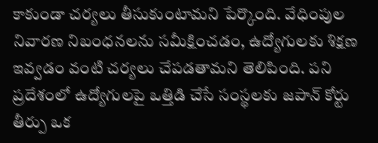కాకుండా చర్యలు తీసుకుంటామని పేర్కొంది. వేధింపుల నివారణ నిబంధనలను సమీక్షించడం, ఉద్యోగులకు శిక్షణ ఇవ్వడం వంటి చర్యలు చేపడతామని తెలిపింది. పని ప్రదేశంలో ఉద్యోగులపై ఒత్తిడి చేసే సంస్థలకు జపాన్ కోర్టు తీర్పు ఒక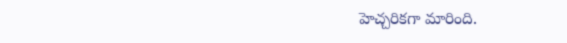హెచ్చరికగా మారింది.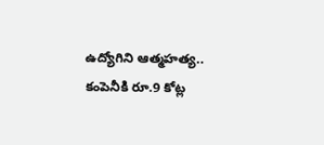ఉద్యోగిని ఆత్మహత్య.. కంపెనీకి రూ.9 కోట్ల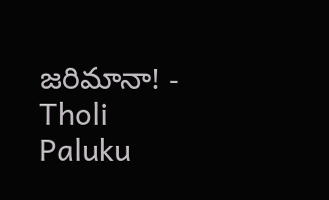జరిమానా! - Tholi Paluku